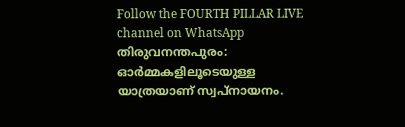Follow the FOURTH PILLAR LIVE channel on WhatsApp
തിരുവനന്തപുരം: ഓർമ്മകളിലൂടെയുള്ള യാത്രയാണ് സ്വപ്നായനം.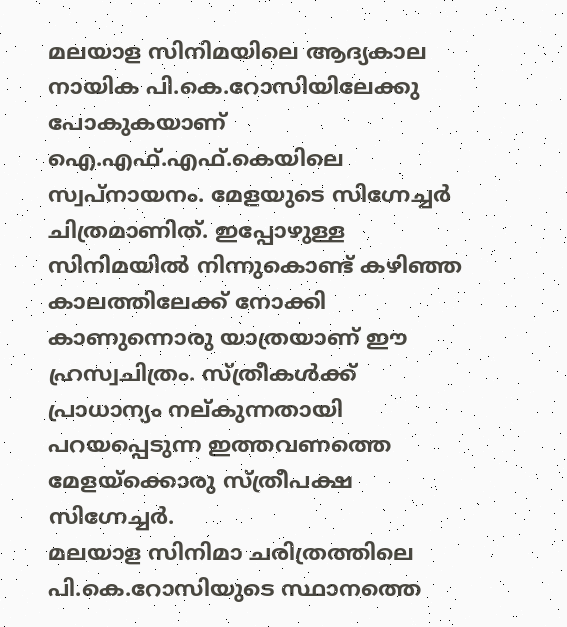മലയാള സിനിമയിലെ ആദ്യകാല നായിക പി.കെ.റോസിയിലേക്കു പോകുകയാണ് ഐ.എഫ്.എഫ്.കെയിലെ സ്വപ്നായനം. മേളയുടെ സിഗ്നേച്ചർ ചിത്രമാണിത്. ഇപ്പോഴുള്ള സിനിമയിൽ നിന്നുകൊണ്ട് കഴിഞ്ഞ കാലത്തിലേക്ക് നോക്കി കാണുന്നൊരു യാത്രയാണ് ഈ ഹ്രസ്വചിത്രം. സ്ത്രീകൾക്ക് പ്രാധാന്യം നല്കുന്നതായി പറയപ്പെടുന്ന ഇത്തവണത്തെ മേളയ്ക്കൊരു സ്ത്രീപക്ഷ സിഗ്നേച്ചർ.
മലയാള സിനിമാ ചരിത്രത്തിലെ പി.കെ.റോസിയുടെ സ്ഥാനത്തെ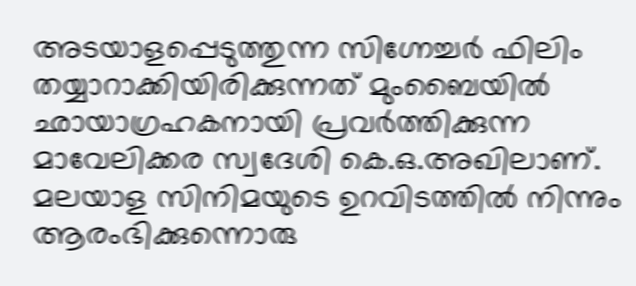അടയാളപ്പെടുത്തുന്ന സിഗ്നേച്ചർ ഫിലിം തയ്യാറാക്കിയിരിക്കുന്നത് മുംബൈയിൽ ഛായാഗ്രഹകനായി പ്രവർത്തിക്കുന്ന മാവേലിക്കര സ്വദേശി കെ.ഒ.അഖിലാണ്. മലയാള സിനിമയുടെ ഉറവിടത്തിൽ നിന്നും ആരംഭിക്കുന്നൊരു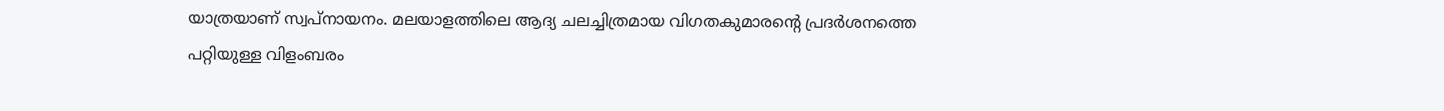യാത്രയാണ് സ്വപ്നായനം. മലയാളത്തിലെ ആദ്യ ചലച്ചിത്രമായ വിഗതകുമാരന്റെ പ്രദർശനത്തെ പറ്റിയുള്ള വിളംബരം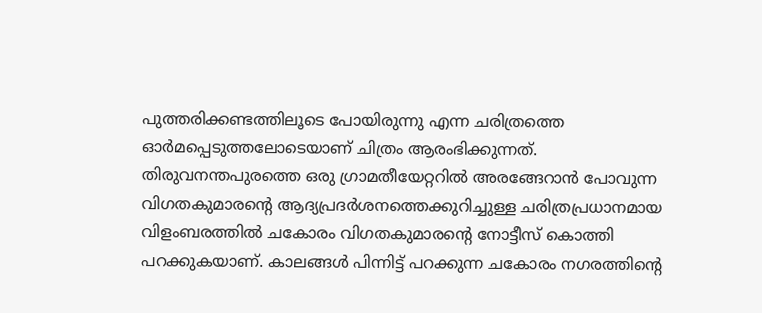പുത്തരിക്കണ്ടത്തിലൂടെ പോയിരുന്നു എന്ന ചരിത്രത്തെ ഓർമപ്പെടുത്തലോടെയാണ് ചിത്രം ആരംഭിക്കുന്നത്.
തിരുവനന്തപുരത്തെ ഒരു ഗ്രാമതീയേറ്ററിൽ അരങ്ങേറാൻ പോവുന്ന വിഗതകുമാരൻ്റെ ആദ്യപ്രദർശനത്തെക്കുറിച്ചുള്ള ചരിത്രപ്രധാനമായ വിളംബരത്തിൽ ചകോരം വിഗതകുമാരന്റെ നോട്ടീസ് കൊത്തി പറക്കുകയാണ്. കാലങ്ങൾ പിന്നിട്ട് പറക്കുന്ന ചകോരം നഗരത്തിന്റെ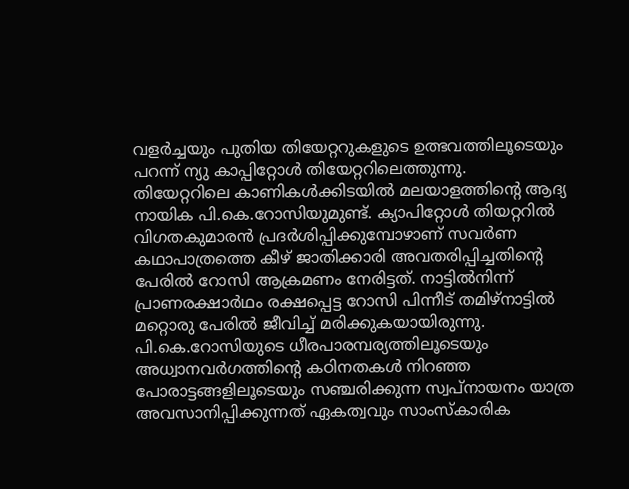വളർച്ചയും പുതിയ തിയേറ്ററുകളുടെ ഉത്ഭവത്തിലൂടെയും പറന്ന് ന്യു കാപ്പിറ്റോൾ തിയേറ്ററിലെത്തുന്നു.
തിയേറ്ററിലെ കാണികൾക്കിടയിൽ മലയാളത്തിന്റെ ആദ്യ നായിക പി.കെ.റോസിയുമുണ്ട്. ക്യാപിറ്റോൾ തിയറ്ററിൽ വിഗതകുമാരൻ പ്രദർശിപ്പിക്കുമ്പോഴാണ് സവർണ കഥാപാത്രത്തെ കീഴ് ജാതിക്കാരി അവതരിപ്പിച്ചതിൻ്റെ പേരിൽ റോസി ആക്രമണം നേരിട്ടത്. നാട്ടിൽനിന്ന് പ്രാണരക്ഷാർഥം രക്ഷപ്പെട്ട റോസി പിന്നീട് തമിഴ്നാട്ടിൽ മറ്റൊരു പേരിൽ ജീവിച്ച് മരിക്കുകയായിരുന്നു.
പി.കെ.റോസിയുടെ ധീരപാരമ്പര്യത്തിലൂടെയും അധ്വാനവർഗത്തിൻ്റെ കഠിനതകൾ നിറഞ്ഞ പോരാട്ടങ്ങളിലൂടെയും സഞ്ചരിക്കുന്ന സ്വപ്നായനം യാത്ര അവസാനിപ്പിക്കുന്നത് ഏകത്വവും സാംസ്കാരിക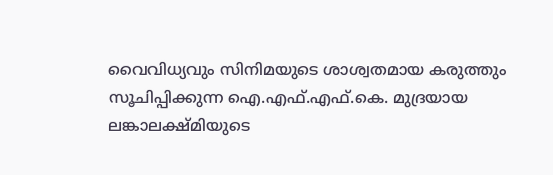വൈവിധ്യവും സിനിമയുടെ ശാശ്വതമായ കരുത്തും സൂചിപ്പിക്കുന്ന ഐ.എഫ്.എഫ്.കെ. മുദ്രയായ ലങ്കാലക്ഷ്മിയുടെ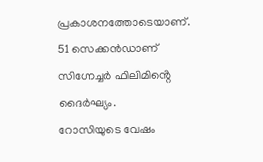പ്രകാശനത്തോടെയാണ്. 51 സെക്കൻഡാണ് സിഗ്നേച്ചർ ഫിലിമിൻ്റെ ദൈർഘ്യം.
റോസിയുടെ വേഷം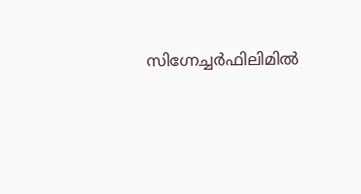സിഗ്നേച്ചർഫിലിമിൽ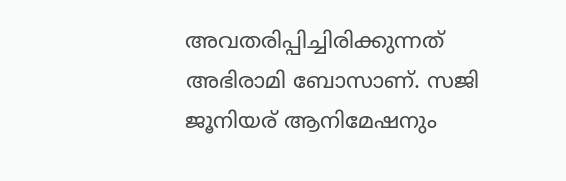അവതരിപ്പിച്ചിരിക്കുന്നത് അഭിരാമി ബോസാണ്. സജി ജൂനിയര് ആനിമേഷനും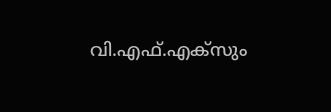വി.എഫ്.എക്സും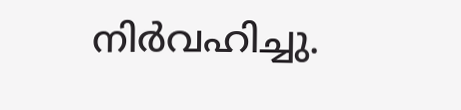നിർവഹിച്ചു.